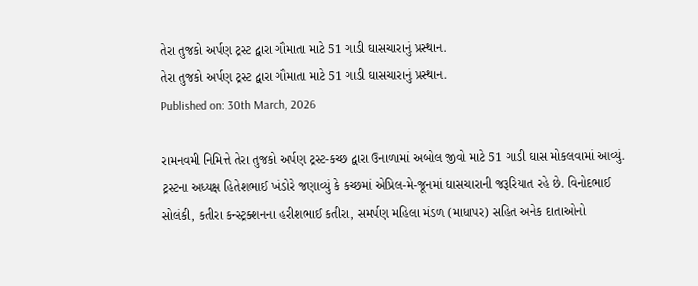તેરા તુજકો અર્પણ ટ્રસ્ટ દ્વારા ગૌમાતા માટે 51 ગાડી ઘાસચારાનું પ્રસ્થાન.
તેરા તુજકો અર્પણ ટ્રસ્ટ દ્વારા ગૌમાતા માટે 51 ગાડી ઘાસચારાનું પ્રસ્થાન.
Published on: 30th March, 2026

રામનવમી નિમિત્તે તેરા તુજકો અર્પણ ટ્રસ્ટ-કચ્છ દ્વારા ઉનાળામાં અબોલ જીવો માટે 51 ગાડી ઘાસ મોકલવામાં આવ્યું. ટ્રસ્ટના અધ્યક્ષ હિતેશભાઈ ખંડોરે જણાવ્યું કે કચ્છમાં એપ્રિલ-મે-જૂનમાં ઘાસચારાની જરૂરિયાત રહે છે. વિનોદભાઈ સોલંકી, કતીરા કન્સ્ટ્રક્શનના હરીશભાઈ કતીરા, સમર્પણ મહિલા મંડળ (માધાપર) સહિત અનેક દાતાઓનો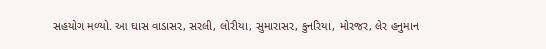સહયોગ મળ્યો. આ ઘાસ વાડાસર, સરલી, લોરીયા, સુમારાસર, કુનરિયા, મોરજર, લેર હનુમાન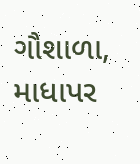ગૌશાળા, માધાપર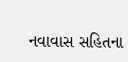નવાવાસ સહિતના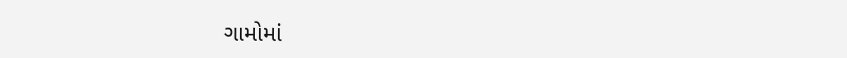ગામોમાં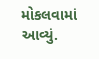મોકલવામાં આવ્યું.